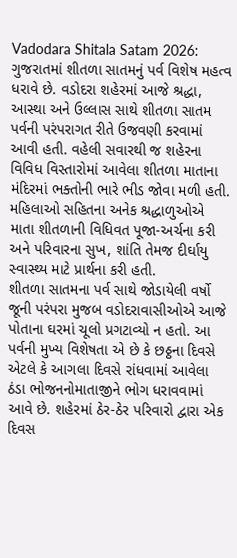Vadodara Shitala Satam 2026: ગુજરાતમાં શીતળા સાતમનું પર્વ વિશેષ મહત્વ ધરાવે છે. વડોદરા શહેરમાં આજે શ્રદ્ધા, આસ્થા અને ઉલ્લાસ સાથે શીતળા સાતમ પર્વની પરંપરાગત રીતે ઉજવણી કરવામાં આવી હતી. વહેલી સવારથી જ શહેરના વિવિધ વિસ્તારોમાં આવેલા શીતળા માતાના મંદિરમાં ભક્તોની ભારે ભીડ જોવા મળી હતી. મહિલાઓ સહિતના અનેક શ્રદ્ધાળુઓએ માતા શીતળાની વિધિવત પૂજા-અર્ચના કરી અને પરિવારના સુખ, શાંતિ તેમજ દીર્ઘાયુ સ્વાસ્થ્ય માટે પ્રાર્થના કરી હતી.
શીતળા સાતમના પર્વ સાથે જોડાયેલી વર્ષો જૂની પરંપરા મુજબ વડોદરાવાસીઓએ આજે પોતાના ઘરમાં ચૂલો પ્રગટાવ્યો ન હતો. આ પર્વની મુખ્ય વિશેષતા એ છે કે છઠ્ઠના દિવસે એટલે કે આગલા દિવસે રાંધવામાં આવેલા ઠંડા ભોજનનોમાતાજીને ભોગ ધરાવવામાં આવે છે. શહેરમાં ઠેર-ઠેર પરિવારો દ્વારા એક દિવસ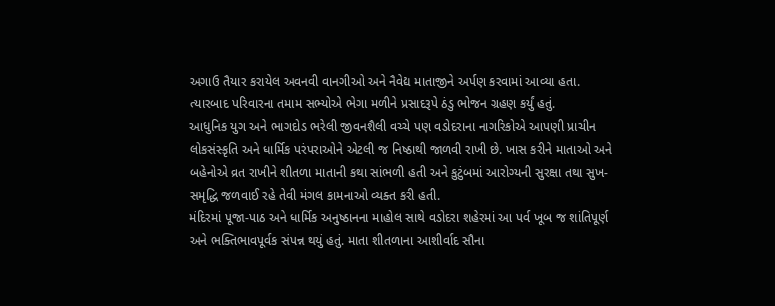અગાઉ તૈયાર કરાયેલ અવનવી વાનગીઓ અને નૈવેદ્ય માતાજીને અર્પણ કરવામાં આવ્યા હતા. ત્યારબાદ પરિવારના તમામ સભ્યોએ ભેગા મળીને પ્રસાદરૂપે ઠંડુ ભોજન ગ્રહણ કર્યું હતું.
આધુનિક યુગ અને ભાગદોડ ભરેલી જીવનશૈલી વચ્ચે પણ વડોદરાના નાગરિકોએ આપણી પ્રાચીન લોકસંસ્કૃતિ અને ધાર્મિક પરંપરાઓને એટલી જ નિષ્ઠાથી જાળવી રાખી છે. ખાસ કરીને માતાઓ અને બહેનોએ વ્રત રાખીને શીતળા માતાની કથા સાંભળી હતી અને કુટુંબમાં આરોગ્યની સુરક્ષા તથા સુખ-સમૃદ્ધિ જળવાઈ રહે તેવી મંગલ કામનાઓ વ્યક્ત કરી હતી.
મંદિરમાં પૂજા-પાઠ અને ધાર્મિક અનુષ્ઠાનના માહોલ સાથે વડોદરા શહેરમાં આ પર્વ ખૂબ જ શાંતિપૂર્ણ અને ભક્તિભાવપૂર્વક સંપન્ન થયું હતું. માતા શીતળાના આશીર્વાદ સૌના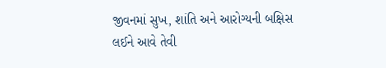જીવનમાં સુખ, શાંતિ અને આરોગ્યની બક્ષિસ લઈને આવે તેવી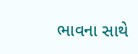ભાવના સાથે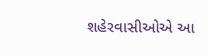શહેરવાસીઓએ આ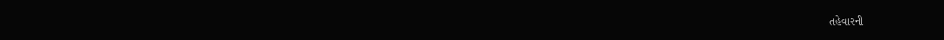તહેવારની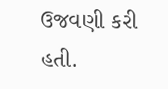ઉજવણી કરી હતી.